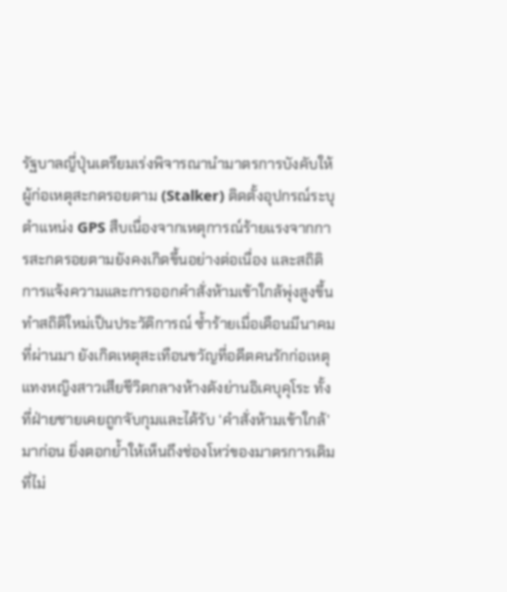รัฐบาลญี่ปุ่นเตรียมเร่งพิจารณานำมาตรการบังคับให้ผู้ก่อเหตุสะกดรอยตาม (Stalker) ติดตั้งอุปกรณ์ระบุตำแหน่ง GPS สืบเนื่องจากเหตุการณ์ร้ายแรงจากการสะกดรอยตามยังคงเกิดขึ้นอย่างต่อเนื่อง และสถิติการแจ้งความและการออกคำสั่งห้ามเข้าใกล้พุ่งสูงขึ้นทำสถิติใหม่เป็นประวัติการณ์ ซ้ำร้ายเมื่อเดือนมีนาคมที่ผ่านมา ยังเกิดเหตุสะเทือนขวัญที่อดีตคนรักก่อเหตุแทงหญิงสาวเสียชีวิตกลางห้างดังย่านอิเคบุคุโระ ทั้งที่ฝ่ายชายเคยถูกจับกุมและได้รับ ‘คำสั่งห้ามเข้าใกล้’ มาก่อน ยิ่งตอกย้ำให้เห็นถึงช่องโหว่ของมาตรการเดิมที่ไม่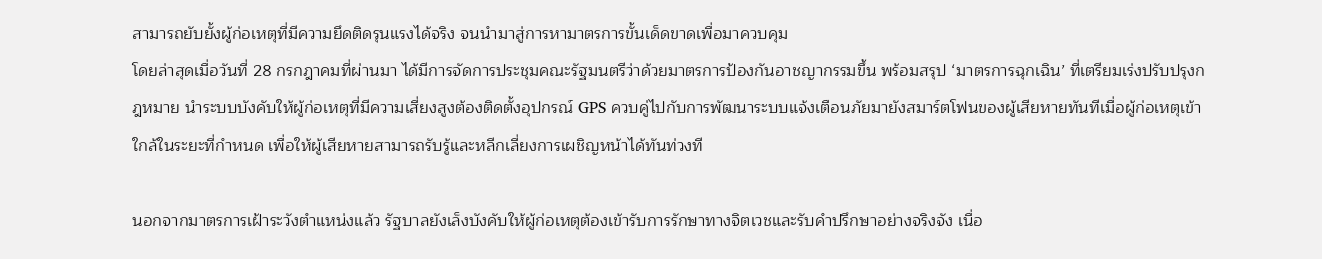สามารถยับยั้งผู้ก่อเหตุที่มีความยึดติดรุนแรงได้จริง จนนำมาสู่การหามาตรการขั้นเด็ดขาดเพื่อมาควบคุม
โดยล่าสุดเมื่อวันที่ 28 กรกฎาคมที่ผ่านมา ได้มีการจัดการประชุมคณะรัฐมนตรีว่าด้วยมาตรการป้องกันอาชญากรรมขึ้น พร้อมสรุป ‘มาตรการฉุกเฉิน’ ที่เตรียมเร่งปรับปรุงกฎหมาย นำระบบบังคับให้ผู้ก่อเหตุที่มีความเสี่ยงสูงต้องติดตั้งอุปกรณ์ GPS ควบคู่ไปกับการพัฒนาระบบแจ้งเตือนภัยมายังสมาร์ตโฟนของผู้เสียหายทันทีเมื่อผู้ก่อเหตุเข้าใกล้ในระยะที่กำหนด เพื่อให้ผู้เสียหายสามารถรับรู้และหลีกเลี่ยงการเผชิญหน้าได้ทันท่วงที

นอกจากมาตรการเฝ้าระวังตำแหน่งแล้ว รัฐบาลยังเล็งบังคับให้ผู้ก่อเหตุต้องเข้ารับการรักษาทางจิตเวชและรับคำปรึกษาอย่างจริงจัง เนื่อ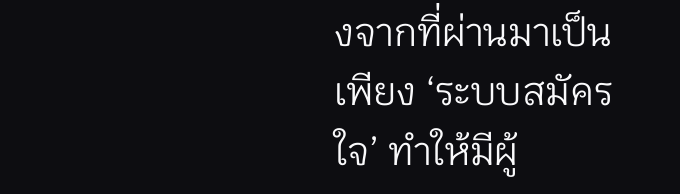งจากที่ผ่านมาเป็นเพียง ‘ระบบสมัครใจ’ ทำให้มีผู้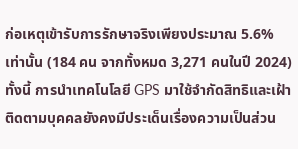ก่อเหตุเข้ารับการรักษาจริงเพียงประมาณ 5.6% เท่านั้น (184 คน จากทั้งหมด 3,271 คนในปี 2024)
ทั้งนี้ การนำเทคโนโลยี GPS มาใช้จำกัดสิทธิและเฝ้าติดตามบุคคลยังคงมีประเด็นเรื่องความเป็นส่วน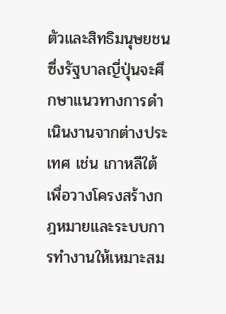ตัวและสิทธิมนุษยชน ซึ่งรัฐบาลญี่ปุ่นจะศึกษาแนวทางการดำเนินงานจากต่างประเทศ เช่น เกาหลีใต้ เพื่อวางโครงสร้างกฎหมายและระบบการทำงานให้เหมาะสม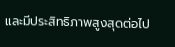และมีประสิทธิภาพสูงสุดต่อไป